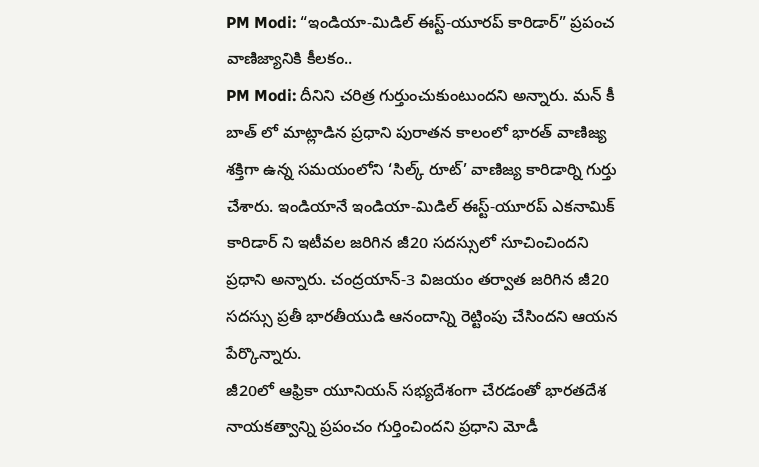PM Modi: “ఇండియా-మిడిల్ ఈస్ట్-యూరప్ కారిడార్” ప్రపంచ వాణిజ్యానికి కీలకం..
PM Modi: దీనిని చరిత్ర గుర్తుంచుకుంటుందని అన్నారు. మన్ కీ బాత్ లో మాట్లాడిన ప్రధాని పురాతన కాలంలో భారత్ వాణిజ్య శక్తిగా ఉన్న సమయంలోని ‘సిల్క్ రూట్’ వాణిజ్య కారిడార్ని గుర్తు చేశారు. ఇండియానే ఇండియా-మిడిల్ ఈస్ట్-యూరప్ ఎకనామిక్ కారిడార్ ని ఇటీవల జరిగిన జీ20 సదస్సులో సూచించిందని ప్రధాని అన్నారు. చంద్రయాన్-3 విజయం తర్వాత జరిగిన జీ20 సదస్సు ప్రతీ భారతీయుడి ఆనందాన్ని రెట్టింపు చేసిందని ఆయన పేర్కొన్నారు.
జీ20లో ఆఫ్రికా యూనియన్ సభ్యదేశంగా చేరడంతో భారతదేశ నాయకత్వాన్ని ప్రపంచం గుర్తించిందని ప్రధాని మోడీ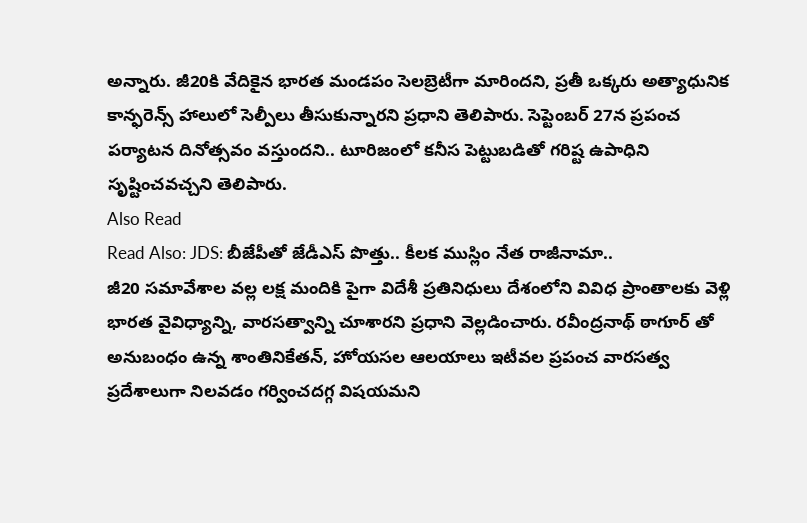అన్నారు. జీ20కి వేదికైన భారత మండపం సెలబ్రెటీగా మారిందని, ప్రతీ ఒక్కరు అత్యాధునిక కాన్ఫరెన్స్ హాలులో సెల్పీలు తీసుకున్నారని ప్రధాని తెలిపారు. సెప్టెంబర్ 27న ప్రపంచ పర్యాటన దినోత్సవం వస్తుందని.. టూరిజంలో కనీస పెట్టుబడితో గరిష్ట ఉపాధిని సృష్టించవచ్చని తెలిపారు.
Also Read
Read Also: JDS: బీజేపీతో జేడీఎస్ పొత్తు.. కీలక ముస్లిం నేత రాజీనామా..
జీ20 సమావేశాల వల్ల లక్ష మందికి పైగా విదేశీ ప్రతినిధులు దేశంలోని వివిధ ప్రాంతాలకు వెళ్లి భారత వైవిధ్యాన్ని, వారసత్వాన్ని చూశారని ప్రధాని వెల్లడించారు. రవీంద్రనాథ్ ఠాగూర్ తో అనుబంధం ఉన్న శాంతినికేతన్, హోయసల ఆలయాలు ఇటీవల ప్రపంచ వారసత్వ ప్రదేశాలుగా నిలవడం గర్వించదగ్గ విషయమని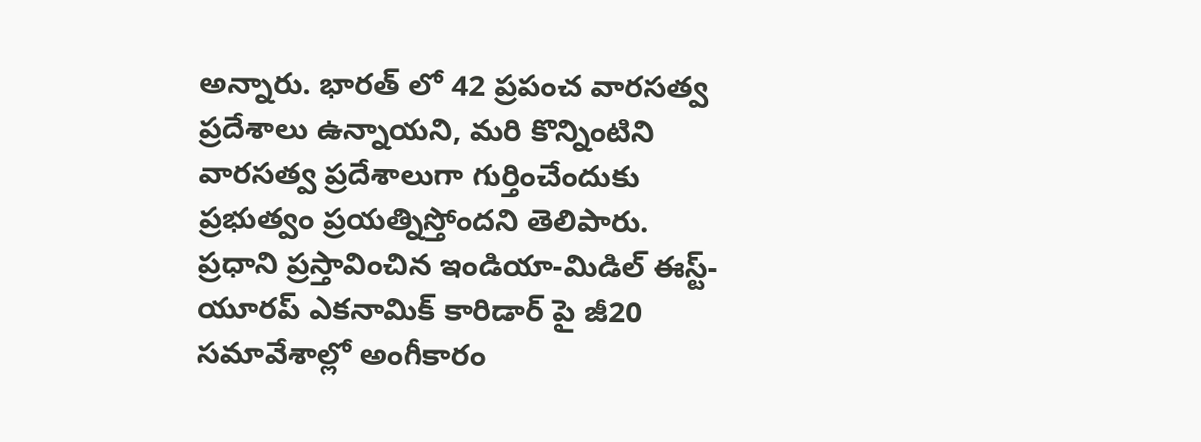అన్నారు. భారత్ లో 42 ప్రపంచ వారసత్వ ప్రదేశాలు ఉన్నాయని, మరి కొన్నింటిని వారసత్వ ప్రదేశాలుగా గుర్తించేందుకు ప్రభుత్వం ప్రయత్నిస్తోందని తెలిపారు.
ప్రధాని ప్రస్తావించిన ఇండియా-మిడిల్ ఈస్ట్-యూరప్ ఎకనామిక్ కారిడార్ పై జీ20 సమావేశాల్లో అంగీకారం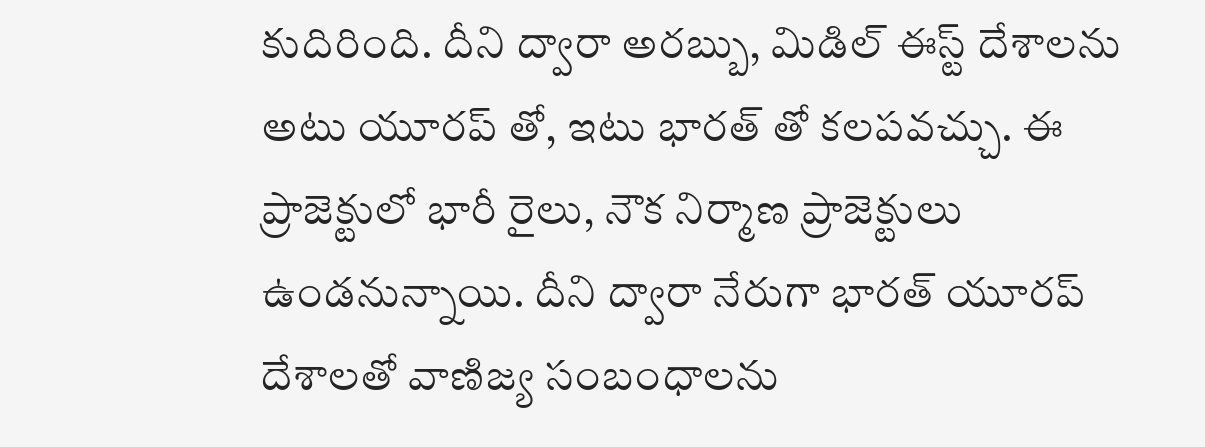కుదిరింది. దీని ద్వారా అరబ్బు, మిడిల్ ఈస్ట్ దేశాలను అటు యూరప్ తో, ఇటు భారత్ తో కలపవచ్చు. ఈ ప్రాజెక్టులో భారీ రైలు, నౌక నిర్మాణ ప్రాజెక్టులు ఉండనున్నాయి. దీని ద్వారా నేరుగా భారత్ యూరప్ దేశాలతో వాణిజ్య సంబంధాలను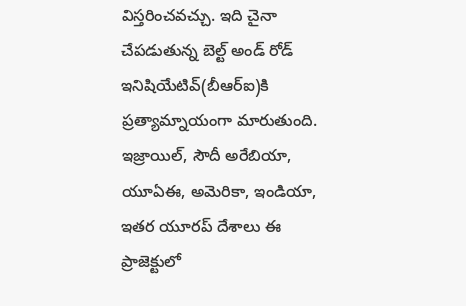విస్తరించవచ్చు. ఇది చైనా చేపడుతున్న బెల్ట్ అండ్ రోడ్ ఇనిషియేటివ్(బీఆర్ఐ)కి ప్రత్యామ్నాయంగా మారుతుంది. ఇజ్రాయిల్, సౌదీ అరేబియా, యూఏఈ, అమెరికా, ఇండియా, ఇతర యూరప్ దేశాలు ఈ ప్రాజెక్టులో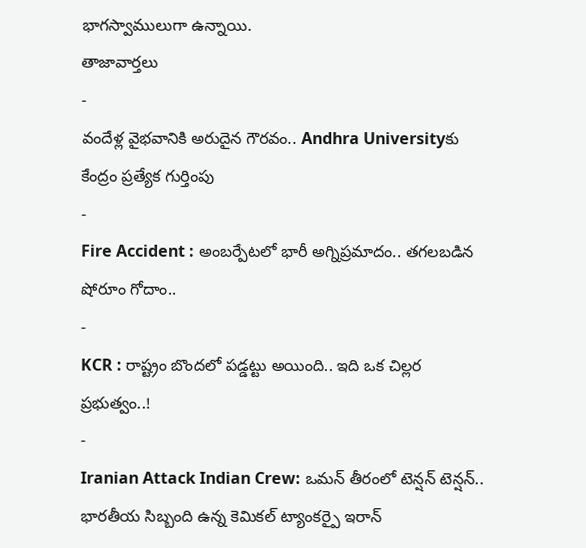భాగస్వాములుగా ఉన్నాయి.
తాజావార్తలు
-
వందేళ్ల వైభవానికి అరుదైన గౌరవం.. Andhra Universityకు కేంద్రం ప్రత్యేక గుర్తింపు
-
Fire Accident : అంబర్పేటలో భారీ అగ్నిప్రమాదం.. తగలబడిన షోరూం గోదాం..
-
KCR : రాష్ట్రం బొందలో పడ్డట్టు అయింది.. ఇది ఒక చిల్లర ప్రభుత్వం..!
-
Iranian Attack Indian Crew: ఒమన్ తీరంలో టెన్షన్ టెన్షన్.. భారతీయ సిబ్బంది ఉన్న కెమికల్ ట్యాంకర్పై ఇరాన్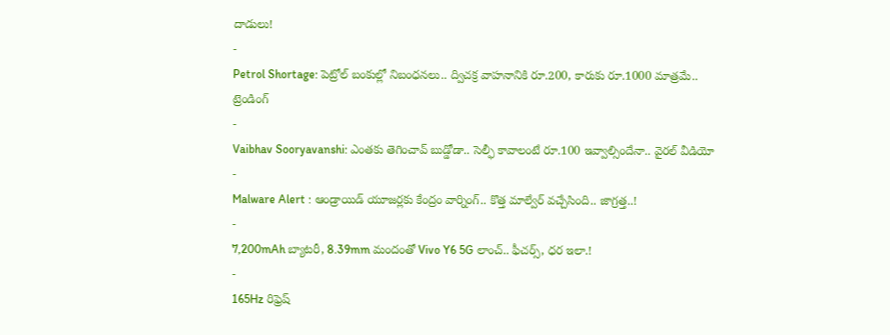దాడులు!
-
Petrol Shortage: పెట్రోల్ బంకుల్లో నిబంధనలు.. ద్విచక్ర వాహనానికి రూ.200, కారుకు రూ.1000 మాత్రమే..
ట్రెండింగ్
-
Vaibhav Sooryavanshi: ఎంతకు తెగించావ్ బుడ్డోడా.. సెల్ఫీ కావాలంటే రూ.100 ఇవ్వాల్సిందేనా.. వైరల్ వీడియో
-
Malware Alert : ఆండ్రాయిడ్ యూజర్లకు కేంద్రం వార్నింగ్.. కొత్త మాల్వేర్ వచ్చేసింది.. జాగ్రత్త..!
-
7,200mAh బ్యాటరీ, 8.39mm మందంతో Vivo Y6 5G లాంచ్.. ఫీచర్స్, ధర ఇలా.!
-
165Hz రిఫ్రెష్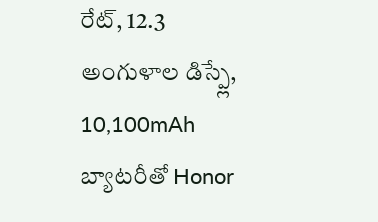రేట్, 12.3 అంగుళాల డిస్ప్లే, 10,100mAh బ్యాటరీతో Honor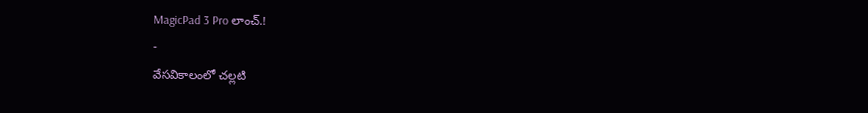MagicPad 3 Pro లాంచ్.!
-
వేసవికాలంలో చల్లటి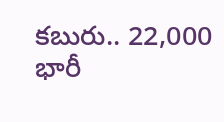కబురు.. 22,000 భారీ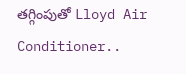తగ్గింపుతో Lloyd Air Conditioner..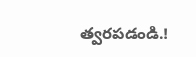త్వరపడండి.!